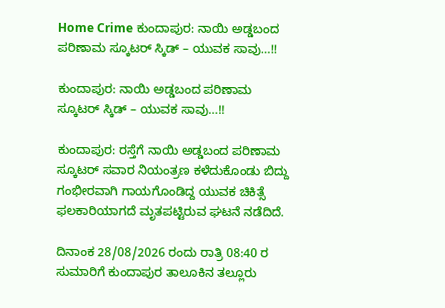Home Crime ಕುಂದಾಪುರ: ನಾಯಿ ಅಡ್ಡಬಂದ ಪರಿಣಾಮ ಸ್ಕೂಟರ್ ಸ್ಕಿಡ್ – ಯುವಕ ಸಾವು…!!

ಕುಂದಾಪುರ: ನಾಯಿ ಅಡ್ಡಬಂದ ಪರಿಣಾಮ ಸ್ಕೂಟರ್ ಸ್ಕಿಡ್ – ಯುವಕ ಸಾವು…!!

ಕುಂದಾಪುರ: ರಸ್ತೆಗೆ ನಾಯಿ ಅಡ್ಡಬಂದ ಪರಿಣಾಮ ಸ್ಕೂಟರ್ ಸವಾರ ನಿಯಂತ್ರಣ ಕಳೆದುಕೊಂಡು ಬಿದ್ದು ಗಂಭೀರವಾಗಿ ಗಾಯಗೊಂಡಿದ್ದ ಯುವಕ ಚಿಕಿತ್ಸೆ ಫಲಕಾರಿಯಾಗದೆ ಮೃತಪಟ್ಟಿರುವ ಘಟನೆ ನಡೆದಿದೆ.

ದಿನಾಂಕ 28/08/2026 ರಂದು ರಾತ್ರಿ 08:40 ರ ಸುಮಾರಿಗೆ ಕುಂದಾಪುರ ತಾಲೂಕಿನ ತಲ್ಲೂರು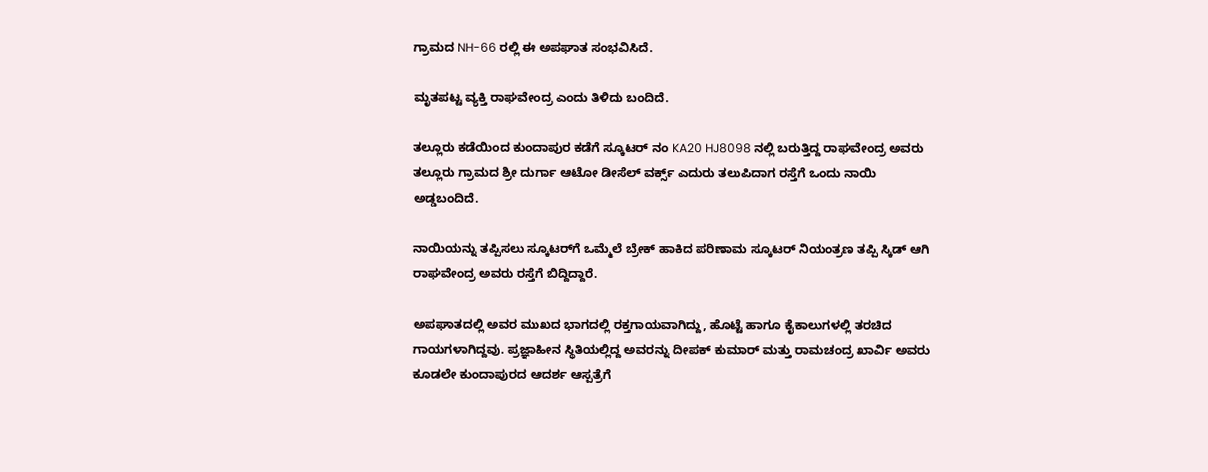ಗ್ರಾಮದ NH-66 ರಲ್ಲಿ ಈ ಅಪಘಾತ ಸಂಭವಿಸಿದೆ.

ಮೃತಪಟ್ಟ ವ್ಯಕ್ತಿ ರಾಘವೇಂದ್ರ ಎಂದು ತಿಳಿದು ಬಂದಿದೆ.

ತಲ್ಲೂರು ಕಡೆಯಿಂದ ಕುಂದಾಪುರ ಕಡೆಗೆ ಸ್ಕೂಟರ್ ನಂ KA20 HJ8098 ನಲ್ಲಿ ಬರುತ್ತಿದ್ದ ರಾಘವೇಂದ್ರ ಅವರು ತಲ್ಲೂರು ಗ್ರಾಮದ ಶ್ರೀ ದುರ್ಗಾ ಆಟೋ ಡೀಸೆಲ್ ವರ್ಕ್ಸ್ ಎದುರು ತಲುಪಿದಾಗ ರಸ್ತೆಗೆ ಒಂದು ನಾಯಿ ಅಡ್ಡಬಂದಿದೆ.

ನಾಯಿಯನ್ನು ತಪ್ಪಿಸಲು ಸ್ಕೂಟರ್‌ಗೆ ಒಮ್ಮೆಲೆ ಬ್ರೇಕ್ ಹಾಕಿದ ಪರಿಣಾಮ ಸ್ಕೂಟರ್ ನಿಯಂತ್ರಣ ತಪ್ಪಿ ಸ್ಕಿಡ್ ಆಗಿ ರಾಘವೇಂದ್ರ ಅವರು ರಸ್ತೆಗೆ ಬಿದ್ದಿದ್ದಾರೆ.

ಅಪಘಾತದಲ್ಲಿ ಅವರ ಮುಖದ ಭಾಗದಲ್ಲಿ ರಕ್ತಗಾಯವಾಗಿದ್ದು, ಹೊಟ್ಟೆ ಹಾಗೂ ಕೈಕಾಲುಗಳಲ್ಲಿ ತರಚಿದ ಗಾಯಗಳಾಗಿದ್ದವು. ಪ್ರಜ್ಞಾಹೀನ ಸ್ಥಿತಿಯಲ್ಲಿದ್ದ ಅವರನ್ನು ದೀಪಕ್ ಕುಮಾರ್ ಮತ್ತು ರಾಮಚಂದ್ರ ಖಾರ್ವಿ ಅವರು ಕೂಡಲೇ ಕುಂದಾಪುರದ ಆದರ್ಶ ಆಸ್ಪತ್ರೆಗೆ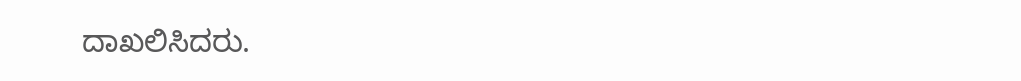ದಾಖಲಿಸಿದರು.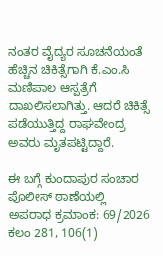ನಂತರ ವೈದ್ಯರ ಸೂಚನೆಯಂತೆ ಹೆಚ್ಚಿನ ಚಿಕಿತ್ಸೆಗಾಗಿ ಕೆ.ಎಂ.ಸಿ ಮಣಿಪಾಲ ಆಸ್ಪತ್ರೆಗೆ ದಾಖಲಿಸಲಾಗಿತ್ತು. ಆದರೆ ಚಿಕಿತ್ಸೆ ಪಡೆಯುತ್ತಿದ್ದ ರಾಘವೇಂದ್ರ ಅವರು ಮೃತಪಟ್ಟಿದ್ದಾರೆ.

ಈ ಬಗ್ಗೆ ಕುಂದಾಪುರ ಸಂಚಾರ ಪೊಲೀಸ್ ಠಾಣೆಯಲ್ಲಿ ಅಪರಾಧ ಕ್ರಮಾಂಕ: 69/2026 ಕಲಂ 281, 106(1)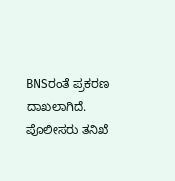BNSರಂತೆ ಪ್ರಕರಣ ದಾಖಲಾಗಿದೆ. ಪೊಲೀಸರು ತನಿಖೆ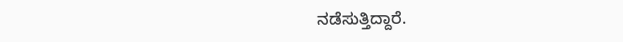ನಡೆಸುತ್ತಿದ್ದಾರೆ.